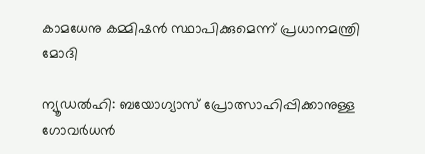കാമധേനു കമ്മിഷന്‍ സ്ഥാപിക്കുമെന്ന് പ്രധാനമന്ത്രി മോദി

ന്യൂഡല്‍ഹി: ബയോഗ്യാസ് പ്രോത്സാഹിപ്പിക്കാനുള്ള ഗോവര്‍ധന്‍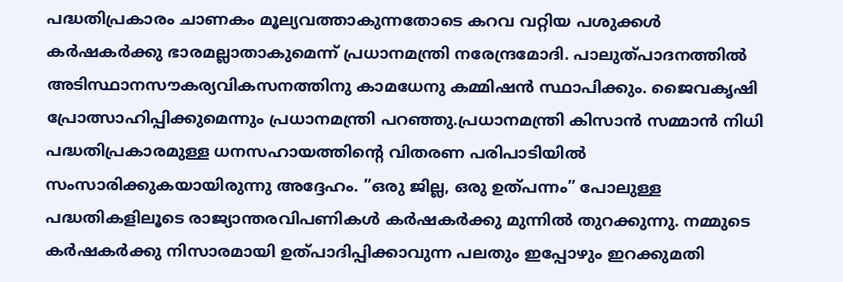പദ്ധതിപ്രകാരം ചാണകം മൂല്യവത്താകുന്നതോടെ കറവ വറ്റിയ പശുക്കള്‍ കര്‍ഷകര്‍ക്കു ഭാരമല്ലാതാകുമെന്ന് പ്രധാനമന്ത്രി നരേന്ദ്രമോദി. പാലുത്പാദനത്തില്‍ അടിസ്ഥാനസൗകര്യവികസനത്തിനു കാമധേനു കമ്മിഷന്‍ സ്ഥാപിക്കും. ജൈവകൃഷി പ്രോത്സാഹിപ്പിക്കുമെന്നും പ്രധാനമന്ത്രി പറഞ്ഞു.പ്രധാനമന്ത്രി കിസാന്‍ സമ്മാന്‍ നിധി പദ്ധതിപ്രകാരമുള്ള ധനസഹായത്തിന്റെ വിതരണ പരിപാടിയില്‍ സംസാരിക്കുകയായിരുന്നു അദ്ദേഹം. ”ഒരു ജില്ല, ഒരു ഉത്പന്നം” പോലുള്ള പദ്ധതികളിലൂടെ രാജ്യാന്തരവിപണികള്‍ കര്‍ഷകര്‍ക്കു മുന്നില്‍ തുറക്കുന്നു. നമ്മുടെ കര്‍ഷകര്‍ക്കു നിസാരമായി ഉത്പാദിപ്പിക്കാവുന്ന പലതും ഇപ്പോഴും ഇറക്കുമതി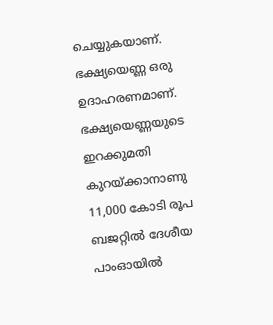ചെയ്യുകയാണ്. ഭക്ഷ്യയെണ്ണ ഒരു ഉദാഹരണമാണ്. ഭക്ഷ്യയെണ്ണയുടെ ഇറക്കുമതി കുറയ്ക്കാനാണു 11,000 കോടി രൂപ ബജറ്റില്‍ ദേശീയ പാംഓയില്‍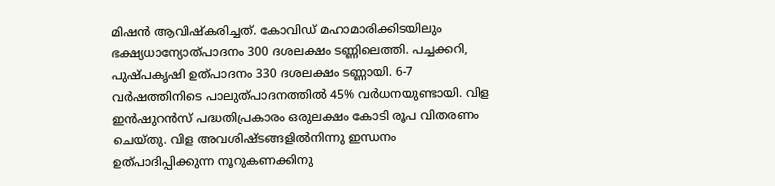മിഷന്‍ ആവിഷ്‌കരിച്ചത്. കോവിഡ് മഹാമാരിക്കിടയിലും ഭക്ഷ്യധാന്യോത്പാദനം 300 ദശലക്ഷം ടണ്ണിലെത്തി. പച്ചക്കറി, പുഷ്പകൃഷി ഉത്പാദനം 330 ദശലക്ഷം ടണ്ണായി. 6-7 വര്‍ഷത്തിനിടെ പാലുത്പാദനത്തില്‍ 45% വര്‍ധനയുണ്ടായി. വിള ഇന്‍ഷുറന്‍സ് പദ്ധതിപ്രകാരം ഒരുലക്ഷം കോടി രൂപ വിതരണം ചെയ്തു. വിള അവശിഷ്ടങ്ങളില്‍നിന്നു ഇന്ധനം ഉത്പാദിപ്പിക്കുന്ന നൂറുകണക്കിനു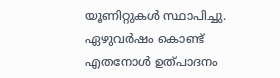യൂണിറ്റുകള്‍ സ്ഥാപിച്ചു. ഏഴുവര്‍ഷം കൊണ്ട് എതനോള്‍ ഉത്പാദനം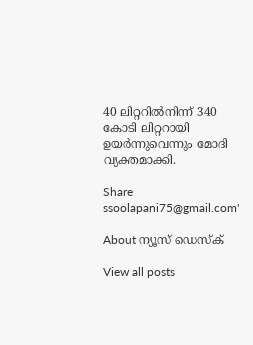40 ലിറ്ററില്‍നിന്ന് 340 കോടി ലിറ്ററായി ഉയര്‍ന്നുവെന്നും മോദി വ്യക്തമാക്കി.

Share
ssoolapani75@gmail.com'

About ന്യൂസ് ഡെസ്ക്

View all posts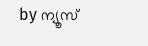by ന്യൂസ്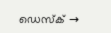ഡെസ്ക് →